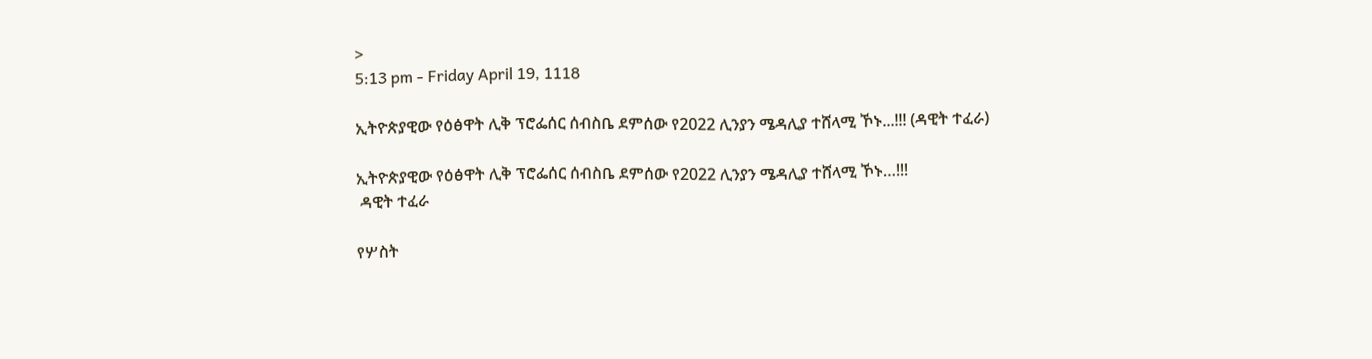>
5:13 pm - Friday April 19, 1118

ኢትዮጵያዊው የዕፅዋት ሊቅ ፕሮፌሰር ሰብስቤ ደምሰው የ2022 ሊንያን ሜዳሊያ ተሸላሚ ኾኑ...!!! (ዳዊት ተፈራ)

ኢትዮጵያዊው የዕፅዋት ሊቅ ፕሮፌሰር ሰብስቤ ደምሰው የ2022 ሊንያን ሜዳሊያ ተሸላሚ ኾኑ…!!!
 ዳዊት ተፈራ

የሦስት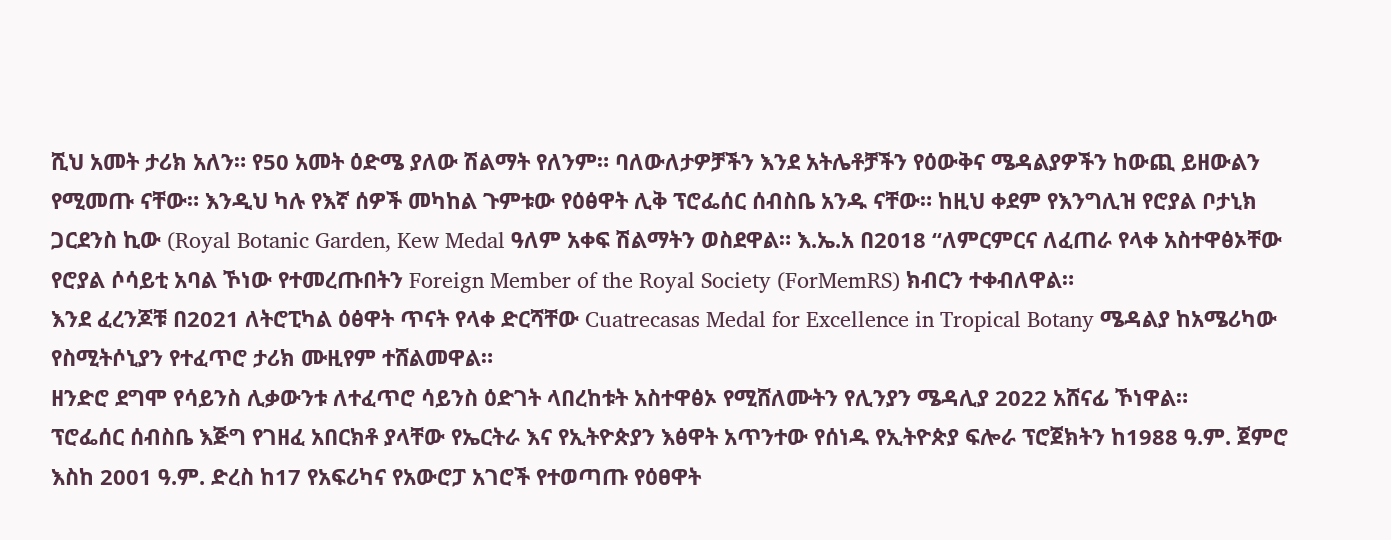ሺህ አመት ታሪክ አለን። የ50 አመት ዕድሜ ያለው ሽልማት የለንም። ባለውለታዎቻችን እንደ አትሌቶቻችን የዕውቅና ሜዳልያዎችን ከውጪ ይዘውልን የሚመጡ ናቸው። እንዲህ ካሉ የእኛ ሰዎች መካከል ጉምቱው የዕፅዋት ሊቅ ፕሮፌሰር ሰብስቤ አንዱ ናቸው። ከዚህ ቀደም የእንግሊዝ የሮያል ቦታኒክ ጋርደንስ ኪው (Royal Botanic Garden, Kew Medal ዓለም አቀፍ ሽልማትን ወስደዋል። እ.ኤ.አ በ2018 “ለምርምርና ለፈጠራ የላቀ አስተዋፅኦቸው የሮያል ሶሳይቲ አባል ኾነው የተመረጡበትን Foreign Member of the Royal Society (ForMemRS) ክብርን ተቀብለዋል።
እንደ ፈረንጆቹ በ2021 ለትሮፒካል ዕፅዋት ጥናት የላቀ ድርሻቸው Cuatrecasas Medal for Excellence in Tropical Botany ሜዳልያ ከአሜሪካው የስሚትሶኒያን የተፈጥሮ ታሪክ ሙዚየም ተሸልመዋል።
ዘንድሮ ደግሞ የሳይንስ ሊቃውንቱ ለተፈጥሮ ሳይንስ ዕድገት ላበረከቱት አስተዋፅኦ የሚሸለሙትን የሊንያን ሜዳሊያ 2022 አሸናፊ ኾነዋል።
ፕሮፌሰር ሰብስቤ እጅግ የገዘፈ አበርክቶ ያላቸው የኤርትራ እና የኢትዮጵያን እፅዋት አጥንተው የሰነዱ የኢትዮጵያ ፍሎራ ፕሮጀክትን ከ1988 ዓ.ም. ጀምሮ እስከ 2001 ዓ.ም. ድረስ ከ17 የአፍሪካና የአውሮፓ አገሮች የተወጣጡ የዕፀዋት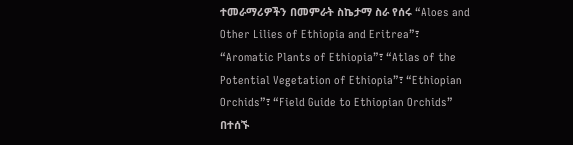ተመራማሪዎችን በመምራት ስኬታማ ስራ የሰሩ “Aloes and Other Lilies of Ethiopia and Eritrea”፣ “Aromatic Plants of Ethiopia”፣ “Atlas of the Potential Vegetation of Ethiopia”፣ “Ethiopian Orchids”፣ “Field Guide to Ethiopian Orchids” በተሰኙ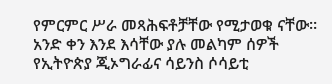የምርምር ሥራ መጻሕፍቶቻቸው የሚታወቁ ናቸው።
አንድ ቀን እንደ እሳቸው ያሉ መልካም ሰዎች የኢትዮጵያ ጂኦግራፊና ሳይንስ ሶሳይቲ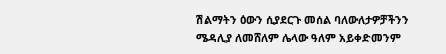ሽልማትን ዕውን ሲያደርጉ መሰል ባለውለታዎቻችንን ሜዳሊያ ለመሸለም ሌላው ዓለም አይቀድመንም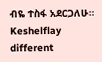ብዬ ተስፋ አደርጋለሁ።
Keshelflay different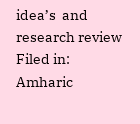idea’s  and research review
Filed in: Amharic